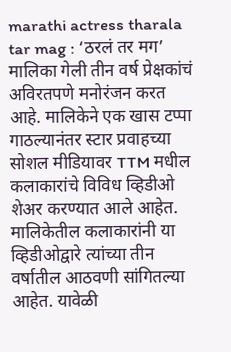marathi actress tharala tar mag : ‘ठरलं तर मग’ मालिका गेली तीन वर्ष प्रेक्षकांचं अविरतपणे मनोरंजन करत आहे. मालिकेने एक खास टप्पा गाठल्यानंतर स्टार प्रवाहच्या सोशल मीडियावर TTM मधील कलाकारांचे विविध व्हिडीओ शेअर करण्यात आले आहेत. मालिकेतील कलाकारांनी या व्हिडीओद्वारे त्यांच्या तीन वर्षातील आठवणी सांगितल्या आहेत. यावेळी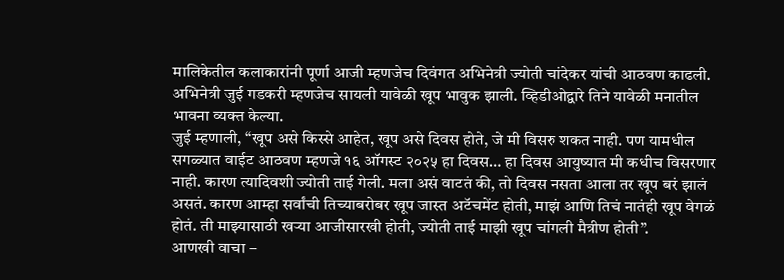मालिकेतील कलाकारांनी पूर्णा आजी म्हणजेच दिवंगत अभिनेत्री ज्योती चांदेकर यांची आठवण काढली. अभिनेत्री जुई गडकरी म्हणजेच सायली यावेळी खूप भावुक झाली. व्हिडीओद्वारे तिने यावेळी मनातील भावना व्यक्त केल्या.
जुई म्हणाली, “खूप असे किस्से आहेत, खूप असे दिवस होते, जे मी विसरु शकत नाही. पण यामधील सगळ्यात वाईट आठवण म्हणजे १६ ऑगस्ट २०२५ हा दिवस… हा दिवस आयुष्यात मी कधीच विसरणार नाही. कारण त्यादिवशी ज्योती ताई गेली. मला असं वाटतं की, तो दिवस नसता आला तर खूप बरं झालं असतं. कारण आम्हा सर्वांची तिच्याबरोबर खूप जास्त अटॅचमेंट होती, माझं आणि तिचं नातंही खूप वेगळं होतं. ती माझ्यासाठी खऱ्या आजीसारखी होती, ज्योती ताई माझी खूप चांगली मैत्रीण होती”.
आणखी वाचा –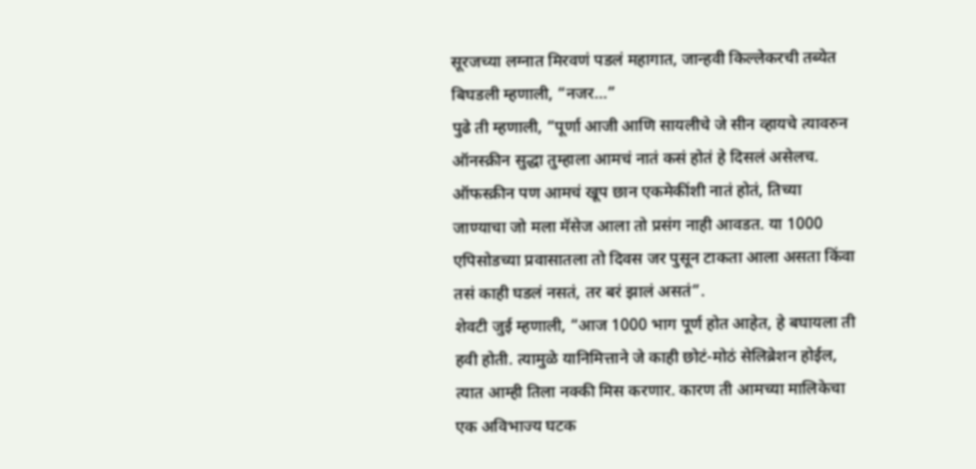सूरजच्या लग्नात मिरवणं पडलं महागात, जान्हवी किल्लेकरची तब्येत बिघडली म्हणाली, “नजर…”
पुढे ती म्हणाली, “पूर्णा आजी आणि सायलीचे जे सीन व्हायचे त्यावरुन ऑनस्क्रीन सुद्धा तुम्हाला आमचं नातं कसं होतं हे दिसलं असेलच. ऑफस्क्रीन पण आमचं खूप छान एकमेकींशी नातं होतं, तिच्या जाण्याचा जो मला मॅसेज आला तो प्रसंग नाही आवडत. या 1000 एपिसोडच्या प्रवासातला तो दिवस जर पुसून टाकता आला असता किंवा तसं काही घडलं नसतं, तर बरं झालं असतं”.
शेवटी जुई म्हणाली, “आज 1000 भाग पूर्ण होत आहेत, हे बघायला ती हवी होती. त्यामुळे यानिमित्ताने जे काही छोटं-मोठं सेलिब्रेशन होईल, त्यात आम्ही तिला नक्की मिस करणार. कारण ती आमच्या मालिकेचा एक अविभाज्य घटक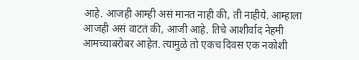आहे. आजही आम्ही असं मानत नाही की, ती नाहीये. आम्हाला आजही असं वाटतं की, आजी आहे. तिचे आशीर्वाद नेहमी आमच्याबरोबर आहेत. त्यामुळे तो एकच दिवस एक नकोशी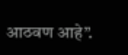आठवण आहे”.